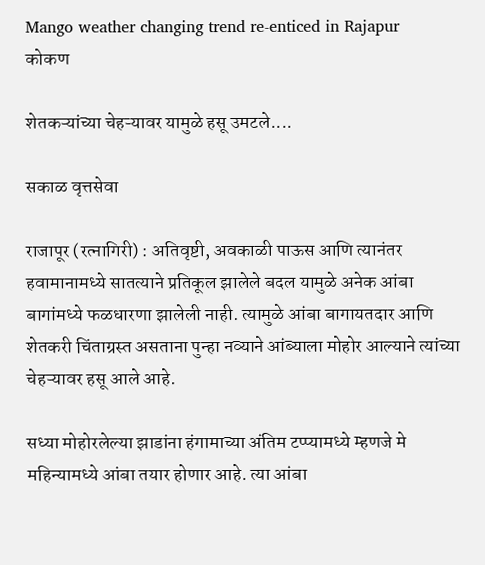Mango weather changing trend re-enticed in Rajapur
कोकण

शेतकऱ्यांच्या चेहऱ्यावर यामुळे हसू उमटले....

सकाळ वृत्तसेवा

राजापूर (रत्नागिरी) : अतिवृष्टी, अवकाळी पाऊस आणि त्यानंतर हवामानामध्ये सातत्याने प्रतिकूल झालेले बदल यामुळे अनेक आंबा बागांमध्ये फळधारणा झालेली नाही. त्यामुळे आंबा बागायतदार आणि शेतकरी चिंताग्रस्त असताना पुन्हा नव्याने आंब्याला मोहोर आल्याने त्यांच्या चेहऱ्यावर हसू आले आहे.

सध्या मोहोरलेल्या झाडांना हंगामाच्या अंतिम टप्प्यामध्ये म्हणजे मे महिन्यामध्ये आंबा तयार होणार आहे. त्या आंबा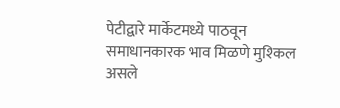पेटीद्वारे मार्केटमध्ये पाठवून समाधानकारक भाव मिळणे मुश्‍किल असले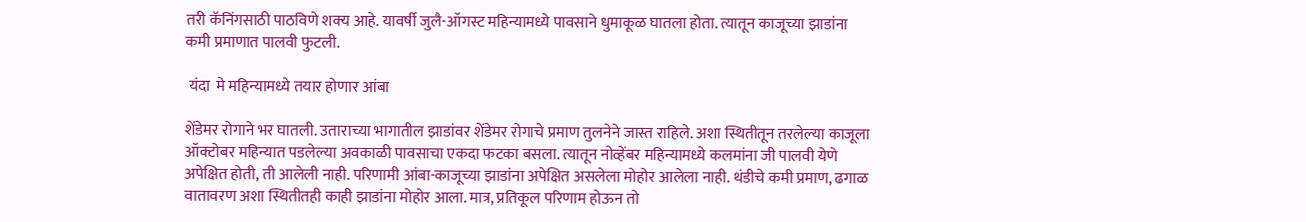तरी कॅनिंगसाठी पाठविणे शक्‍य आहे. यावर्षी जुलै-ऑगस्ट महिन्यामध्ये पावसाने धुमाकूळ घातला होता. त्यातून काजूच्या झाडांना कमी प्रमाणात पालवी फुटली.

 यंदा  मे महिन्यामध्ये तयार होणार आंबा

शेंडेमर रोगाने भर घातली. उताराच्या भागातील झाडांवर शेंडेमर रोगाचे प्रमाण तुलनेने जास्त राहिले. अशा स्थितीतून तरलेल्या काजूला ऑक्‍टोबर महिन्यात पडलेल्या अवकाळी पावसाचा एकदा फटका बसला. त्यातून नोव्हेंबर महिन्यामध्ये कलमांना जी पालवी येणे अपेक्षित होती, ती आलेली नाही. परिणामी आंबा-काजूच्या झाडांना अपेक्षित असलेला मोहोर आलेला नाही. थंडीचे कमी प्रमाण, ढगाळ वातावरण अशा स्थितीतही काही झाडांना मोहोर आला. मात्र, प्रतिकूल परिणाम होऊन तो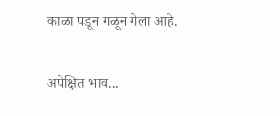काळा पडून गळून गेला आहे.

अपेक्षित भाव...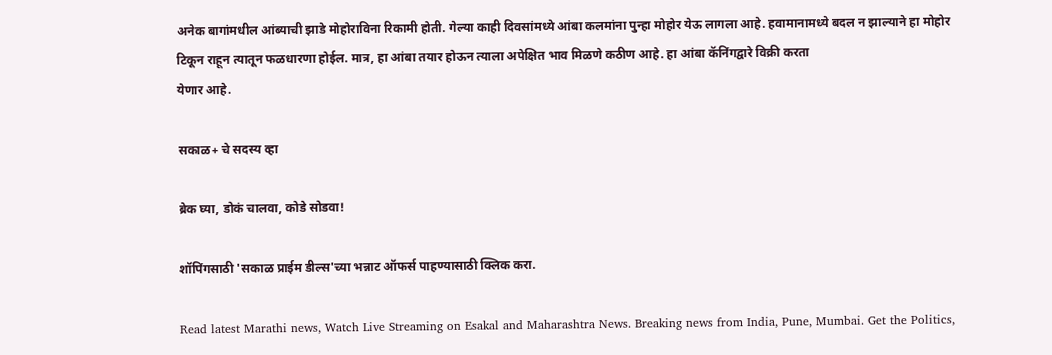अनेक बागांमधील आंब्याची झाडे मोहोराविना रिकामी होती. गेल्या काही दिवसांमध्ये आंबा कलमांना पुन्हा मोहोर येऊ लागला आहे. हवामानामध्ये बदल न झाल्याने हा मोहोर टिकून राहून त्यातून फळधारणा होईल. मात्र, हा आंबा तयार होऊन त्याला अपेक्षित भाव मिळणे कठीण आहे. हा आंबा कॅनिंगद्वारे विक्री करता
येणार आहे.

सकाळ+ चे सदस्य व्हा

ब्रेक घ्या, डोकं चालवा, कोडे सोडवा!

शॉपिंगसाठी 'सकाळ प्राईम डील्स'च्या भन्नाट ऑफर्स पाहण्यासाठी क्लिक करा.

Read latest Marathi news, Watch Live Streaming on Esakal and Maharashtra News. Breaking news from India, Pune, Mumbai. Get the Politics,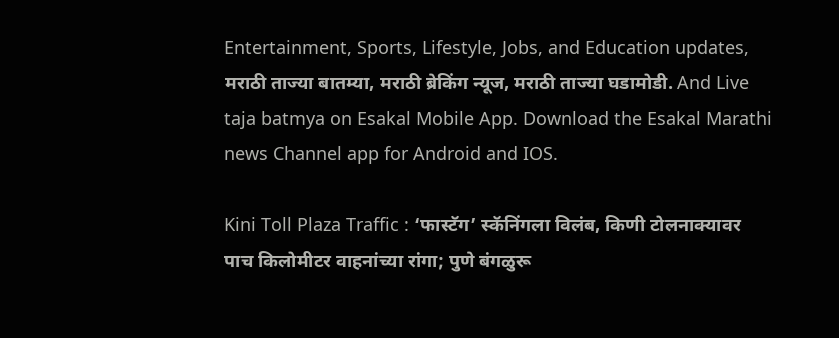Entertainment, Sports, Lifestyle, Jobs, and Education updates, मराठी ताज्या बातम्या, मराठी ब्रेकिंग न्यूज, मराठी ताज्या घडामोडी. And Live taja batmya on Esakal Mobile App. Download the Esakal Marathi news Channel app for Android and IOS.

Kini Toll Plaza Traffic : ‘फास्टॅग’ स्कॅनिंगला विलंब, किणी टोलनाक्यावर पाच किलोमीटर वाहनांच्या रांगा; पुणे बंगळुरू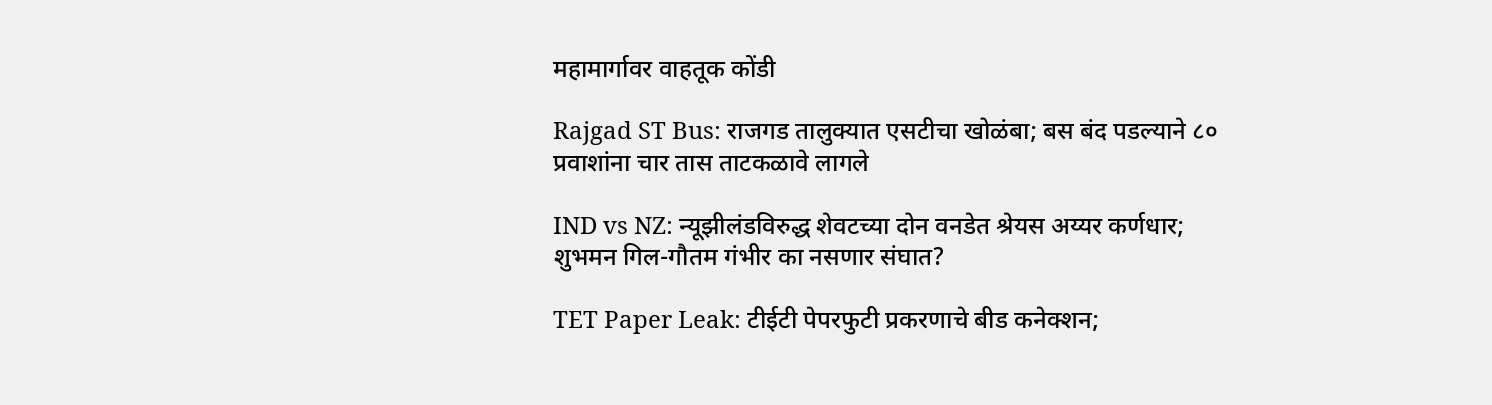महामार्गावर वाहतूक कोंडी

Rajgad ST Bus: राजगड तालुक्यात एसटीचा खोळंबा; बस बंद पडल्याने ८० प्रवाशांना चार तास ताटकळावे लागले

IND vs NZ: न्यूझीलंडविरुद्ध शेवटच्या दोन वनडेत श्रेयस अय्यर कर्णधार; शुभमन गिल-गौतम गंभीर का नसणार संघात?

TET Paper Leak: टीईटी पेपरफुटी प्रकरणाचे बीड कनेक्शन;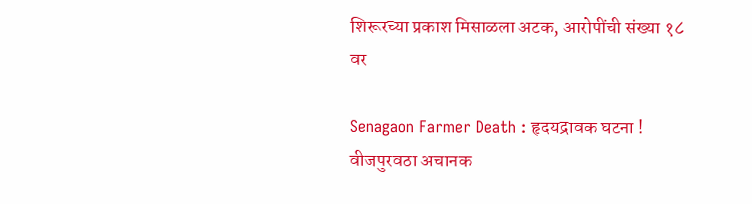शिरूरच्या प्रकाश मिसाळला अटक, आरोपींची संख्या १८ वर

Senagaon Farmer Death : हृदयद्रावक घटना ! वीजपुरवठा अचानक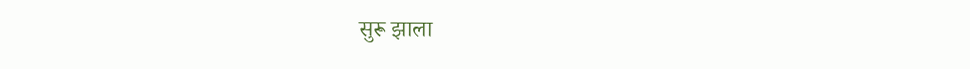सुरू झाला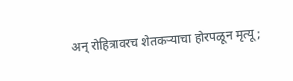अन् रोहित्रावरच शेतकऱ्याचा होरपळून मृत्यू;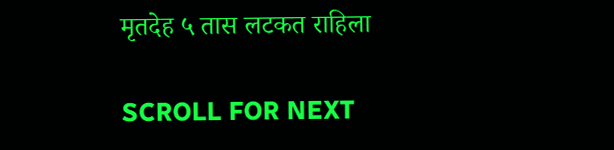मृतदेह ५ तास लटकत राहिला

SCROLL FOR NEXT